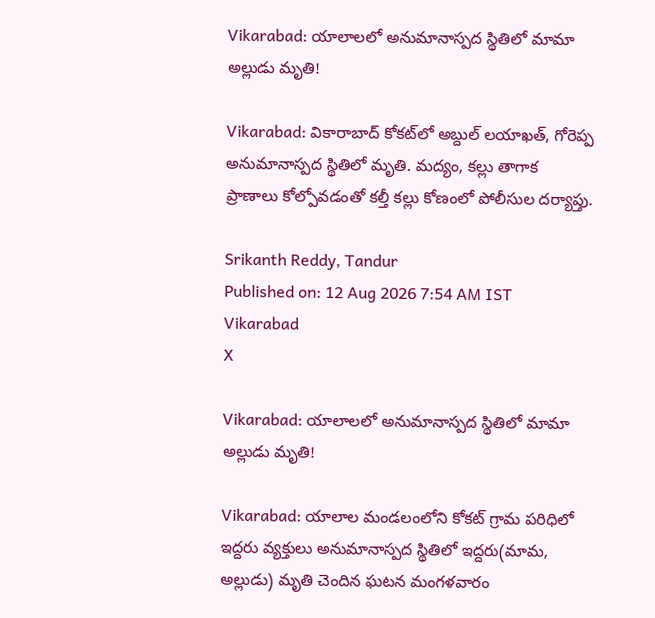Vikarabad: యాలాలలో అనుమానాస్పద స్థితిలో మామా అల్లుడు మృతి!

Vikarabad: వికారాబాద్ కోకట్‌లో అబ్దుల్ లయాఖత్, గోరెప్ప అనుమానాస్పద స్థితిలో మృతి. మద్యం, కల్లు తాగాక ప్రాణాలు కోల్పోవడంతో కల్తీ కల్లు కోణంలో పోలీసుల దర్యాప్తు.

Srikanth Reddy, Tandur
Published on: 12 Aug 2026 7:54 AM IST
Vikarabad
X

Vikarabad: యాలాలలో అనుమానాస్పద స్థితిలో మామా అల్లుడు మృతి!

Vikarabad: యాలాల మండలంలోని కోకట్ గ్రామ పరిధిలో ఇద్దరు వ్యక్తులు అనుమానాస్పద స్థితిలో ఇద్దరు(మామ, అల్లుడు) మృతి చెందిన ఘటన మంగళవారం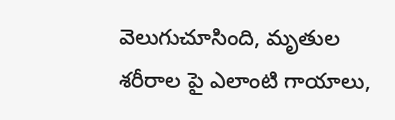వెలుగుచూసింది, మృతుల శరీరాల పై ఎలాంటి గాయాలు,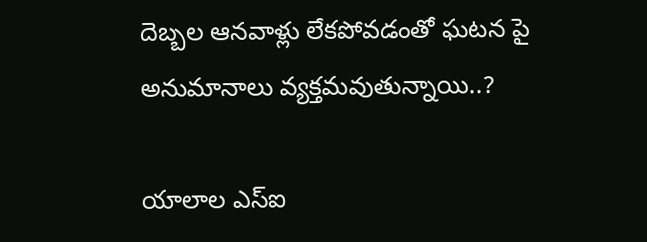దెబ్బల ఆనవాళ్లు లేకపోవడంతో ఘటన పై అనుమానాలు వ్యక్తమవుతున్నాయి..?

యాలాల ఎస్ఐ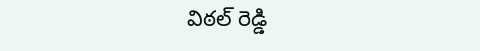విఠల్ రెడ్డి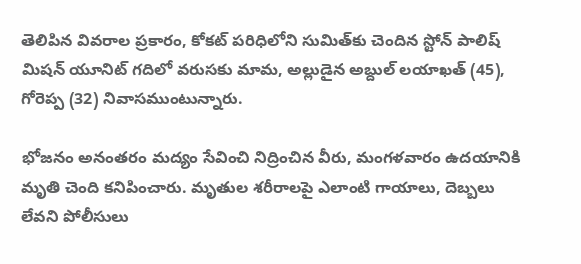తెలిపిన వివరాల ప్రకారం, కోకట్ పరిధిలోని సుమిత్‌కు చెందిన స్టోన్ పాలిష్ మిషన్ యూనిట్ గదిలో వరుసకు మామ, అల్లుడైన అబ్దుల్ లయాఖత్ (45), గోరెప్ప (32) నివాసముంటున్నారు.

భోజనం అనంతరం మద్యం సేవించి నిద్రించిన వీరు, మంగళవారం ఉదయానికి మృతి చెంది కనిపించారు. మృతుల శరీరాలపై ఎలాంటి గాయాలు, దెబ్బలు లేవని పోలీసులు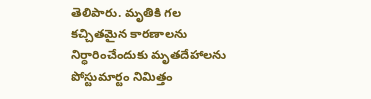తెలిపారు. మృతికి గల కచ్చితమైన కారణాలను నిర్ధారించేందుకు మృతదేహాలను పోస్టుమార్టం నిమిత్తం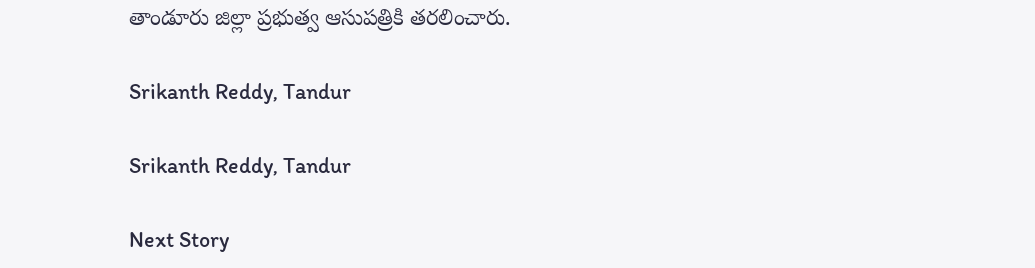తాండూరు జిల్లా ప్రభుత్వ ఆసుపత్రికి తరలించారు.

Srikanth Reddy, Tandur

Srikanth Reddy, Tandur

Next Story